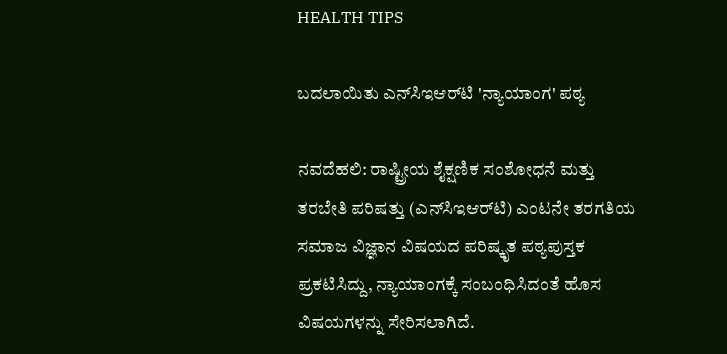HEALTH TIPS

ಬದಲಾಯಿತು ಎನ್‌ಸಿಇಆರ್‌ಟಿ 'ನ್ಯಾಯಾಂಗ' ಪಠ್ಯ

ನವದೆಹಲಿ: ರಾಷ್ಟ್ರೀಯ ಶೈಕ್ಷಣಿಕ ಸಂಶೋಧನೆ ಮತ್ತು ತರಬೇತಿ ಪರಿಷತ್ತು (ಎನ್‌ಸಿಇಆರ್‌ಟಿ) ಎಂಟನೇ ತರಗತಿಯ ಸಮಾಜ ವಿಜ್ಞಾನ ವಿಷಯದ ಪರಿಷ್ಕೃತ ಪಠ್ಯಪುಸ್ತಕ ಪ್ರಕಟಿಸಿದ್ದು, ನ್ಯಾಯಾಂಗಕ್ಕೆ ಸಂಬಂಧಿಸಿದಂತೆ ಹೊಸ ವಿಷಯಗಳನ್ನು ಸೇರಿಸಲಾಗಿದೆ.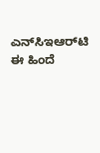ಎನ್‌ಸಿಇಆರ್‌ಟಿ ಈ ಹಿಂದೆ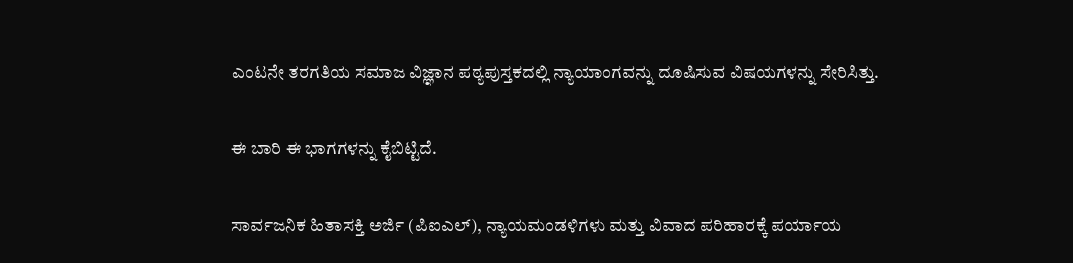ಎಂಟನೇ ತರಗತಿಯ ಸಮಾಜ ವಿಜ್ಞಾನ ಪಠ್ಯಪುಸ್ತಕದಲ್ಲಿ ನ್ಯಾಯಾಂಗವನ್ನು ದೂಷಿಸುವ ವಿಷಯಗಳನ್ನು ಸೇರಿಸಿತ್ತು.

ಈ ಬಾರಿ ಈ ಭಾಗಗಳನ್ನು ಕೈಬಿಟ್ಟಿದೆ.

ಸಾರ್ವಜನಿಕ ಹಿತಾಸಕ್ತಿ ಅರ್ಜಿ (ಪಿಐಎಲ್‌), ನ್ಯಾಯಮಂಡಳಿಗಳು ಮತ್ತು ವಿವಾದ ಪರಿಹಾರಕ್ಕೆ ಪರ್ಯಾಯ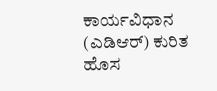ಕಾರ್ಯವಿಧಾನ (ಎಡಿಆರ್‌) ಕುರಿತ ಹೊಸ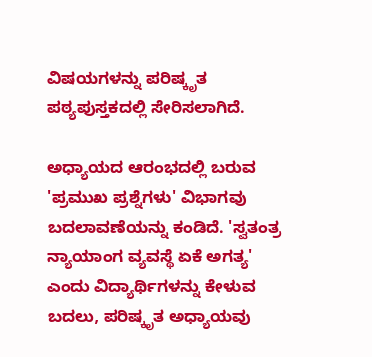ವಿಷಯಗಳನ್ನು ಪರಿಷ್ಕೃತ ಪಠ್ಯಪುಸ್ತಕದಲ್ಲಿ ಸೇರಿಸಲಾಗಿದೆ.

ಅಧ್ಯಾಯದ ಆರಂಭದಲ್ಲಿ ಬರುವ 'ಪ್ರಮುಖ ಪ್ರಶ್ನೆಗಳು' ವಿಭಾಗವು ಬದಲಾವಣೆಯನ್ನು ಕಂಡಿದೆ. 'ಸ್ವತಂತ್ರ ನ್ಯಾಯಾಂಗ ವ್ಯವಸ್ಥೆ ಏಕೆ ಅಗತ್ಯ' ಎಂದು ವಿದ್ಯಾರ್ಥಿಗಳನ್ನು ಕೇಳುವ ಬದಲು, ಪರಿಷ್ಕೃತ ಅಧ್ಯಾಯವು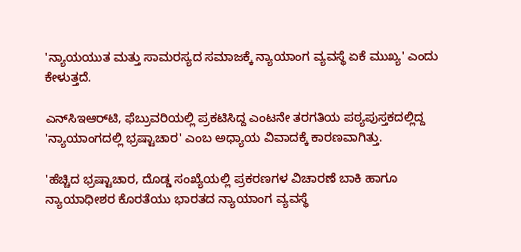'ನ್ಯಾಯಯುತ ಮತ್ತು ಸಾಮರಸ್ಯದ ಸಮಾಜಕ್ಕೆ ನ್ಯಾಯಾಂಗ ವ್ಯವಸ್ಥೆ ಏಕೆ ಮುಖ್ಯ' ಎಂದು ಕೇಳುತ್ತದೆ.

ಎನ್‌ಸಿಇಆರ್‌ಟಿ, ಫೆಬ್ರುವರಿಯಲ್ಲಿ ಪ್ರಕಟಿಸಿದ್ದ ಎಂಟನೇ ತರಗತಿಯ ಪಠ್ಯಪುಸ್ತಕದಲ್ಲಿದ್ದ 'ನ್ಯಾಯಾಂಗದಲ್ಲಿ ಭ್ರಷ್ಟಾಚಾರ' ಎಂಬ ಅಧ್ಯಾಯ ವಿವಾದಕ್ಕೆ ಕಾರಣವಾಗಿತ್ತು.

'ಹೆಚ್ಚಿದ ಭ್ರಷ್ಟಾಚಾರ, ದೊಡ್ಡ ಸಂಖ್ಯೆಯಲ್ಲಿ ಪ್ರಕರಣಗಳ ವಿಚಾರಣೆ ಬಾಕಿ ಹಾಗೂ ನ್ಯಾಯಾಧೀಶರ ಕೊರತೆಯು ಭಾರತದ ನ್ಯಾಯಾಂಗ ವ್ಯವಸ್ಥೆ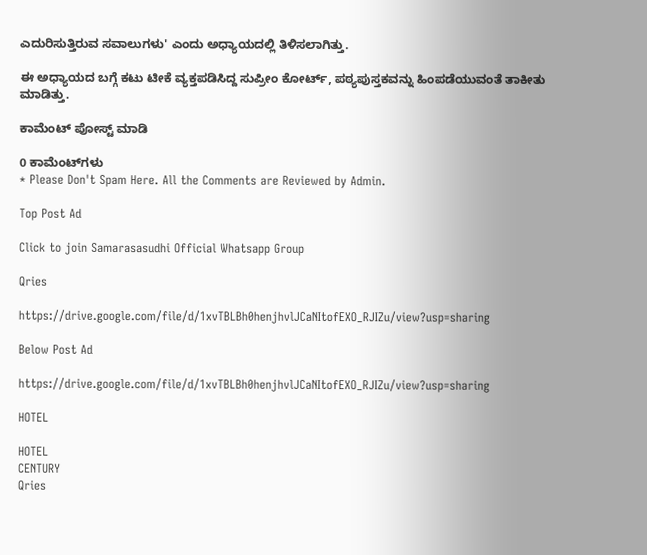ಎದುರಿಸುತ್ತಿರುವ ಸವಾಲುಗಳು' ಎಂದು ಅಧ್ಯಾಯದಲ್ಲಿ ತಿಳಿಸಲಾಗಿತ್ತು.

ಈ ಅಧ್ಯಾಯದ ಬಗ್ಗೆ ಕಟು ಟೀಕೆ ವ್ಯಕ್ತಪಡಿಸಿದ್ದ ಸುಪ್ರೀಂ ಕೋರ್ಟ್‌, ಪಠ್ಯಪುಸ್ತಕವನ್ನು ಹಿಂಪಡೆಯುವಂತೆ ತಾಕೀತು ಮಾಡಿತ್ತು.

ಕಾಮೆಂಟ್‌‌ ಪೋಸ್ಟ್‌ ಮಾಡಿ

0 ಕಾಮೆಂಟ್‌ಗಳು
* Please Don't Spam Here. All the Comments are Reviewed by Admin.

Top Post Ad

Click to join Samarasasudhi Official Whatsapp Group

Qries

https://drive.google.com/file/d/1xvTBLBh0henjhvlJCaNItofEXO_RJIZu/view?usp=sharing

Below Post Ad

https://drive.google.com/file/d/1xvTBLBh0henjhvlJCaNItofEXO_RJIZu/view?usp=sharing

HOTEL

HOTEL
CENTURY
Qries